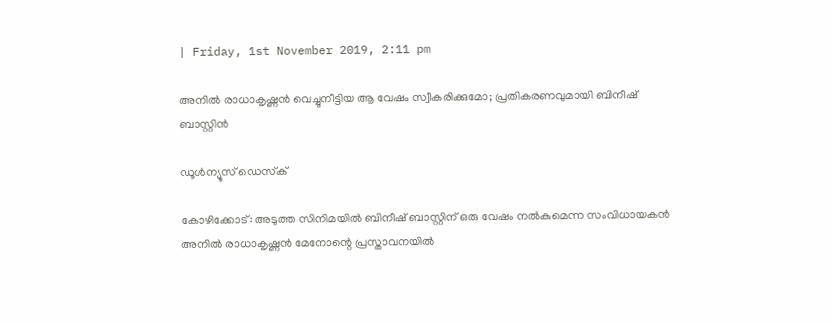| Friday, 1st November 2019, 2:11 pm

അനില്‍ രാധാകൃഷ്ണന്‍ വെച്ചുനീട്ടിയ ആ വേഷം സ്വീകരിക്കുമോ; പ്രതികരണവുമായി ബിനീഷ് ബാസ്റ്റിന്‍

ഡൂള്‍ന്യൂസ് ഡെസ്‌ക്

കോഴിക്കോട്: അടുത്ത സിനിമയില്‍ ബിനീഷ് ബാസ്റ്റിന് ഒരു വേഷം നല്‍കുമെന്ന സംവിധായകന്‍ അനില്‍ രാധാകൃഷ്ണന്‍ മേനോന്റെ പ്രസ്താവനയില്‍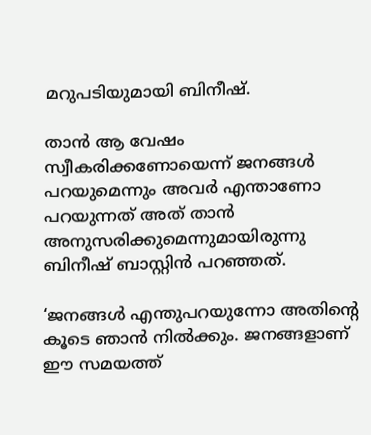മറുപടിയുമായി ബിനീഷ്.

താന്‍ ആ വേഷം സ്വീകരിക്കണോയെന്ന് ജനങ്ങള്‍ പറയുമെന്നും അവര്‍ എന്താണോ പറയുന്നത് അത് താന്‍ അനുസരിക്കുമെന്നുമായിരുന്നു ബിനീഷ് ബാസ്റ്റിന്‍ പറഞ്ഞത്.

‘ജനങ്ങള്‍ എന്തുപറയുന്നോ അതിന്റെ കൂടെ ഞാന്‍ നില്‍ക്കും. ജനങ്ങളാണ് ഈ സമയത്ത്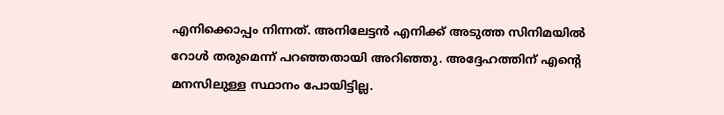എനിക്കൊപ്പം നിന്നത്. അനിലേട്ടന്‍ എനിക്ക് അടുത്ത സിനിമയില്‍ റോള്‍ തരുമെന്ന് പറഞ്ഞതായി അറിഞ്ഞു. അദ്ദേഹത്തിന് എന്റെ മനസിലുള്ള സ്ഥാനം പോയിട്ടില്ല.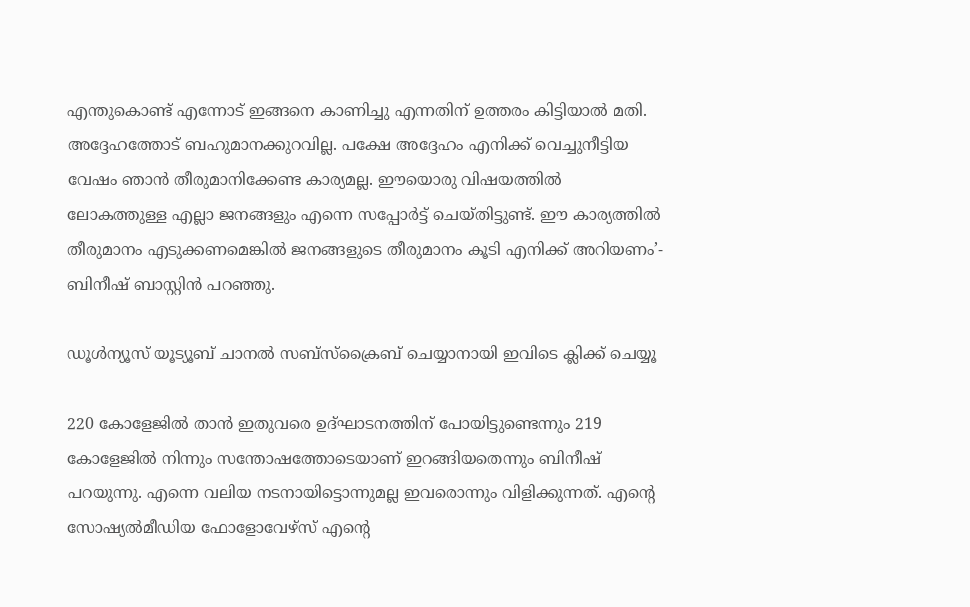എന്തുകൊണ്ട് എന്നോട് ഇങ്ങനെ കാണിച്ചു എന്നതിന് ഉത്തരം കിട്ടിയാല്‍ മതി.
അദ്ദേഹത്തോട് ബഹുമാനക്കുറവില്ല. പക്ഷേ അദ്ദേഹം എനിക്ക് വെച്ചുനീട്ടിയ വേഷം ഞാന്‍ തീരുമാനിക്കേണ്ട കാര്യമല്ല. ഈയൊരു വിഷയത്തില്‍ ലോകത്തുള്ള എല്ലാ ജനങ്ങളും എന്നെ സപ്പോര്‍ട്ട് ചെയ്തിട്ടുണ്ട്. ഈ കാര്യത്തില്‍ തീരുമാനം എടുക്കണമെങ്കില്‍ ജനങ്ങളുടെ തീരുമാനം കൂടി എനിക്ക് അറിയണം’- ബിനീഷ് ബാസ്റ്റിന്‍ പറഞ്ഞു.

ഡൂൾന്യൂസ് യൂട്യൂബ് ചാനൽ സബ്സ്ക്രൈബ് ചെയ്യാനായി ഇവിടെ ക്ലിക്ക് ചെയ്യൂ

220 കോളേജില്‍ താന്‍ ഇതുവരെ ഉദ്ഘാടനത്തിന് പോയിട്ടുണ്ടെന്നും 219 കോളേജില്‍ നിന്നും സന്തോഷത്തോടെയാണ് ഇറങ്ങിയതെന്നും ബിനീഷ് പറയുന്നു. എന്നെ വലിയ നടനായിട്ടൊന്നുമല്ല ഇവരൊന്നും വിളിക്കുന്നത്. എന്റെ സോഷ്യല്‍മീഡിയ ഫോളോവേഴ്‌സ് എന്റെ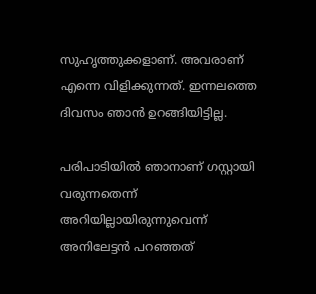സുഹൃത്തുക്കളാണ്. അവരാണ് എന്നെ വിളിക്കുന്നത്. ഇന്നലത്തെ ദിവസം ഞാന്‍ ഉറങ്ങിയിട്ടില്ല.

പരിപാടിയില്‍ ഞാനാണ് ഗസ്റ്റായി വരുന്നതെന്ന് അറിയില്ലായിരുന്നുവെന്ന് അനിലേട്ടന്‍ പറഞ്ഞത്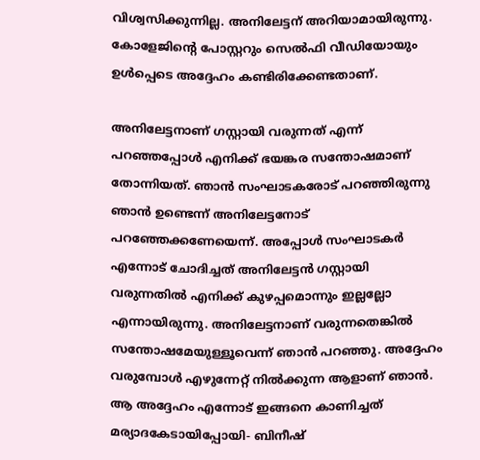വിശ്വസിക്കുന്നില്ല. അനിലേട്ടന് അറിയാമായിരുന്നു. കോളേജിന്റെ പോസ്റ്ററും സെല്‍ഫി വീഡിയോയും ഉള്‍പ്പെടെ അദ്ദേഹം കണ്ടിരിക്കേണ്ടതാണ്.

അനിലേട്ടനാണ് ഗസ്റ്റായി വരുന്നത് എന്ന് പറഞ്ഞപ്പോള്‍ എനിക്ക് ഭയങ്കര സന്തോഷമാണ് തോന്നിയത്. ഞാന്‍ സംഘാടകരോട് പറഞ്ഞിരുന്നു ഞാന്‍ ഉണ്ടെന്ന് അനിലേട്ടനോട് പറഞ്ഞേക്കണേയെന്ന്. അപ്പോള്‍ സംഘാടകര്‍ എന്നോട് ചോദിച്ചത് അനിലേട്ടന്‍ ഗസ്റ്റായി വരുന്നതില്‍ എനിക്ക് കുഴപ്പമൊന്നും ഇല്ലല്ലോ എന്നായിരുന്നു. അനിലേട്ടനാണ് വരുന്നതെങ്കില്‍ സന്തോഷമേയുള്ളൂവെന്ന് ഞാന്‍ പറഞ്ഞു. അദ്ദേഹം വരുമ്പോള്‍ എഴുന്നേറ്റ് നില്‍ക്കുന്ന ആളാണ് ഞാന്‍. ആ അദ്ദേഹം എന്നോട് ഇങ്ങനെ കാണിച്ചത് മര്യാദകേടായിപ്പോയി- ബിനീഷ്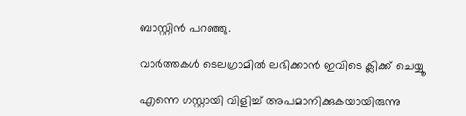ബാസ്റ്റിന്‍ പറഞ്ഞു.

വാര്‍ത്തകള്‍ ടെലഗ്രാമില്‍ ലഭിക്കാന്‍ ഇവിടെ ക്ലിക്ക് ചെയ്യൂ

എന്നെ ഗസ്റ്റായി വിളിച്ച് അപമാനിക്കുകയായിരുന്നു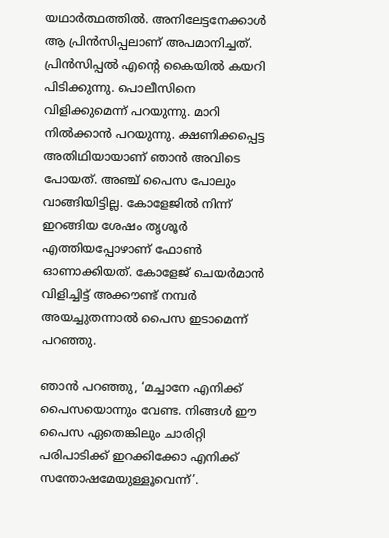യഥാര്‍ത്ഥത്തില്‍. അനിലേട്ടനേക്കാള്‍ ആ പ്രിന്‍സിപ്പലാണ് അപമാനിച്ചത്. പ്രിന്‍സിപ്പല്‍ എന്റെ കൈയില്‍ കയറി പിടിക്കുന്നു. പൊലീസിനെ വിളിക്കുമെന്ന് പറയുന്നു. മാറി നില്‍ക്കാന്‍ പറയുന്നു. ക്ഷണിക്കപ്പെട്ട അതിഥിയായാണ് ഞാന്‍ അവിടെ പോയത്. അഞ്ച് പൈസ പോലും വാങ്ങിയിട്ടില്ല. കോളേജില്‍ നിന്ന് ഇറങ്ങിയ ശേഷം തൃശൂര്‍ എത്തിയപ്പോഴാണ് ഫോണ്‍ ഓണാക്കിയത്. കോളേജ് ചെയര്‍മാന്‍ വിളിച്ചിട്ട് അക്കൗണ്ട് നമ്പര്‍ അയച്ചുതന്നാല്‍ പൈസ ഇടാമെന്ന് പറഞ്ഞു.

ഞാന്‍ പറഞ്ഞു, ‘മച്ചാനേ എനിക്ക് പൈസയൊന്നും വേണ്ട. നിങ്ങള്‍ ഈ പൈസ ഏതെങ്കിലും ചാരിറ്റി പരിപാടിക്ക് ഇറക്കിക്കോ എനിക്ക് സന്തോഷമേയുള്ളൂവെന്ന്’.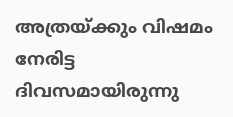അത്രയ്ക്കും വിഷമം നേരിട്ട ദിവസമായിരുന്നു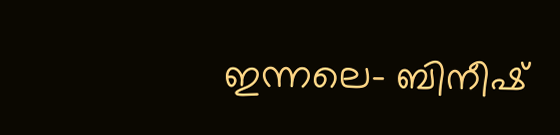ഇന്നലെ- ബിനീഷ്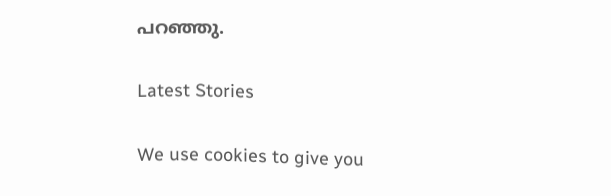പറഞ്ഞു.

Latest Stories

We use cookies to give you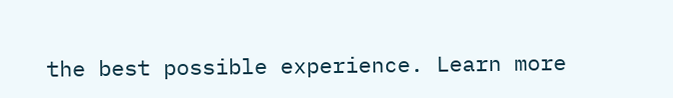the best possible experience. Learn more